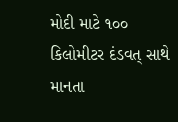મોદી માટે ૧૦૦ કિલોમીટર દંડવત્ સાથે માનતા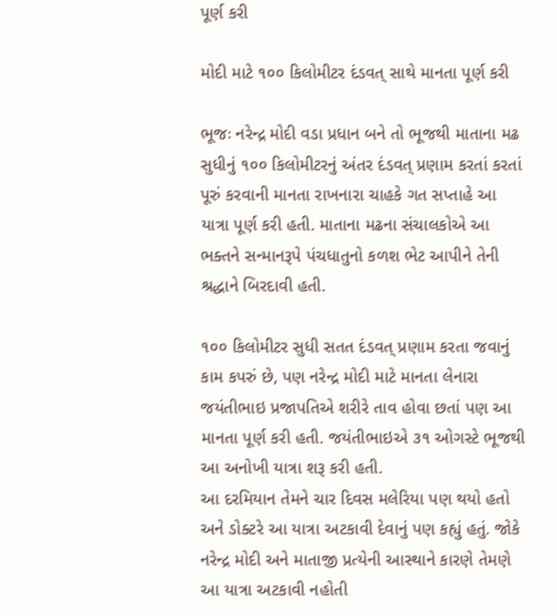પૂર્ણ કરી

મોદી માટે ૧૦૦ કિલોમીટર દંડવત્ સાથે માનતા પૂર્ણ કરી

ભૂજઃ નરેન્દ્ર મોદી વડા પ્રધાન બને તો ભૂજથી માતાના મઢ સુધીનું ૧૦૦ કિલોમીટરનું અંતર દંડવત્ પ્રણામ કરતાં કરતાં પૂરું કરવાની માનતા રાખનારા ચાહકે ગત સપ્તાહે આ યાત્રા પૂર્ણ કરી હતી. માતાના મઢના સંચાલકોએ આ ભક્તને સન્માનરૂપે પંચધાતુનો કળશ ભેટ આપીને તેની શ્રદ્ધાને બિરદાવી હતી.

૧૦૦ કિલોમીટર સુધી સતત દંડવત્ પ્રણામ કરતા જવાનું કામ કપરું છે, પણ નરેન્દ્ર મોદી માટે માનતા લેનારા જયંતીભાઇ પ્રજાપતિએ શરીરે તાવ હોવા છતાં પણ આ માનતા પૂર્ણ કરી હતી. જયંતીભાઇએ ૩૧ ઓગસ્ટે ભૂજથી આ અનોખી યાત્રા શરૂ કરી હતી.
આ દરમિયાન તેમને ચાર દિવસ મલેરિયા પણ થયો હતો અને ડોક્ટરે આ યાત્રા અટકાવી દેવાનું પણ કહ્યું હતું. જોકે નરેન્દ્ર મોદી અને માતાજી પ્રત્યેની આસ્થાને કારણે તેમણે આ યાત્રા અટકાવી નહોતી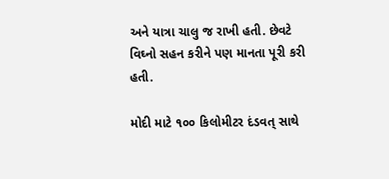અને યાત્રા ચાલુ જ રાખી હતી. છેવટે વિઘ્નો સહન કરીને પણ માનતા પૂરી કરી હતી.

મોદી માટે ૧૦૦ કિલોમીટર દંડવત્ સાથે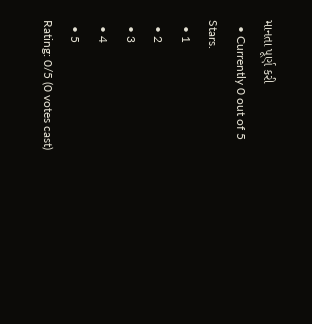માનતા પૂર્ણ કરી
  • Currently 0 out of 5 Stars.
  • 1
  • 2
  • 3
  • 4
  • 5
Rating: 0/5 (0 votes cast)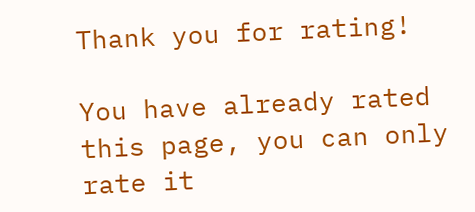Thank you for rating!

You have already rated this page, you can only rate it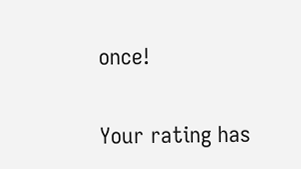once!

Your rating has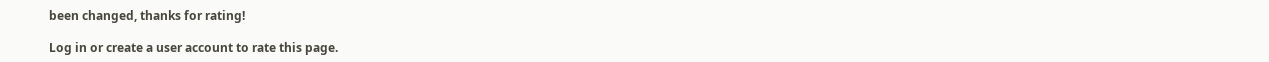been changed, thanks for rating!

Log in or create a user account to rate this page.